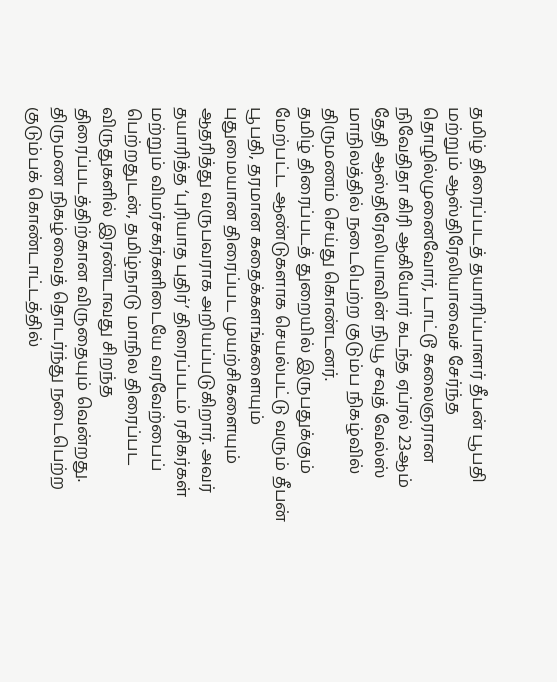தமிழ் திரைப்படத் தயாரிப்பாளர் தீபன் பூபதி மற்றும் ஆஸ்திரேலியாவைச் சேர்ந்த தொழில்முனைவோர், டாட்டூ கலைஞரான நிவேதிதா கிரி ஆகியோர் கடந்த ஏப்ரல் 23ஆம் தேதி ஆஸ்திரேலியாவின் நியூ சவுத் வேல்ஸ் மாநிலத்தில் நடைபெற்ற குடும்ப நிகழ்வில் திருமணம் செய்து கொண்டனர்.
தமிழ் திரைப்படத் துறையில் இருபதுக்கும் மேற்பட்ட ஆண்டுகளாக செயல்பட்டு வரும் தீபன் பூபதி, தரமான கதைக்களங்களையும் புதுமையான திரைப்பட முயற்சிகளையும் ஆதரித்து வருபவராக அறியப்படுகிறார். அவர் தயாரித்த ‘புரியாத புதிர்’ திரைப்படம் ரசிகர்கள் மற்றும் விமர்சகர்களிடையே வரவேற்பைப் பெற்றதுடன், தமிழ்நாடு மாநில திரைப்பட விருதுகளில் இரண்டாவது சிறந்த திரைப்படத்திற்கான விருதையும் வென்றது.
திருமண நிகழ்வைத் தொடர்ந்து நடைபெற்ற குடும்பக் கொண்டாட்டத்தில்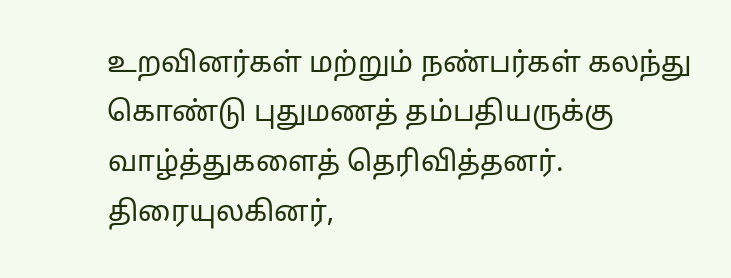உறவினர்கள் மற்றும் நண்பர்கள் கலந்து கொண்டு புதுமணத் தம்பதியருக்கு வாழ்த்துகளைத் தெரிவித்தனர். திரையுலகினர்,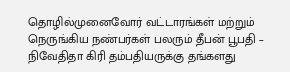தொழில்முனைவோர் வட்டாரங்கள் மற்றும் நெருங்கிய நண்பர்கள் பலரும் தீபன் பூபதி – நிவேதிதா கிரி தம்பதியருக்கு தங்களது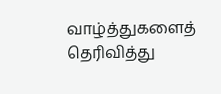வாழ்த்துகளைத் தெரிவித்து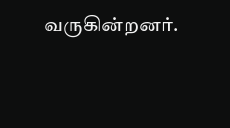வருகின்றனர்.